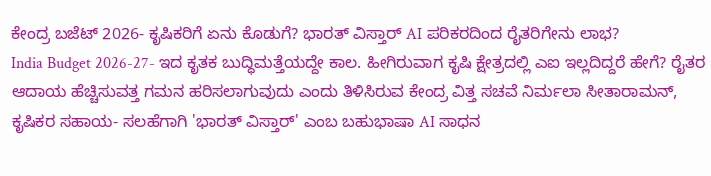ಕೇಂದ್ರ ಬಜೆಟ್ 2026- ಕೃಷಿಕರಿಗೆ ಏನು ಕೊಡುಗೆ? ಭಾರತ್ ವಿಸ್ತಾರ್ AI ಪರಿಕರದಿಂದ ರೈತರಿಗೇನು ಲಾಭ?
India Budget 2026-27- ಇದ ಕೃತಕ ಬುದ್ಧಿಮತ್ತೆಯದ್ದೇ ಕಾಲ. ಹೀಗಿರುವಾಗ ಕೃಷಿ ಕ್ಷೇತ್ರದಲ್ಲಿ ಎಐ ಇಲ್ಲದಿದ್ದರೆ ಹೇಗೆ? ರೈತರ ಆದಾಯ ಹೆಚ್ಚಿಸುವತ್ತ ಗಮನ ಹರಿಸಲಾಗುವುದು ಎಂದು ತಿಳಿಸಿರುವ ಕೇಂದ್ರ ವಿತ್ತ ಸಚವೆ ನಿರ್ಮಲಾ ಸೀತಾರಾಮನ್, ಕೃಷಿಕರ ಸಹಾಯ- ಸಲಹೆಗಾಗಿ 'ಭಾರತ್ ವಿಸ್ತಾರ್' ಎಂಬ ಬಹುಭಾಷಾ AI ಸಾಧನ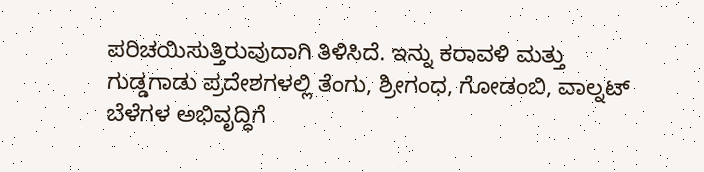ಪರಿಚಯಿಸುತ್ತಿರುವುದಾಗಿ ತಿಳಿಸಿದೆ. ಇನ್ನು ಕರಾವಳಿ ಮತ್ತು ಗುಡ್ಡಗಾಡು ಪ್ರದೇಶಗಳಲ್ಲಿ ತೆಂಗು, ಶ್ರೀಗಂಧ, ಗೋಡಂಬಿ, ವಾಲ್ನಟ್ ಬೆಳೆಗಳ ಅಭಿವೃದ್ಧಿಗೆ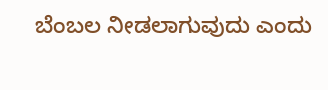ಬೆಂಬಲ ನೀಡಲಾಗುವುದು ಎಂದು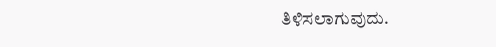ತಿಳಿಸಲಾಗುವುದು.